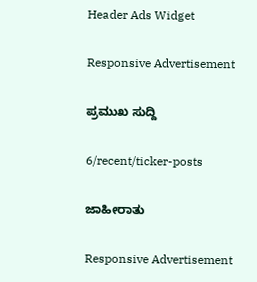Header Ads Widget

Responsive Advertisement

ಪ್ರಮುಖ ಸುದ್ದಿ

6/recent/ticker-posts

ಜಾಹೀರಾತು

Responsive Advertisement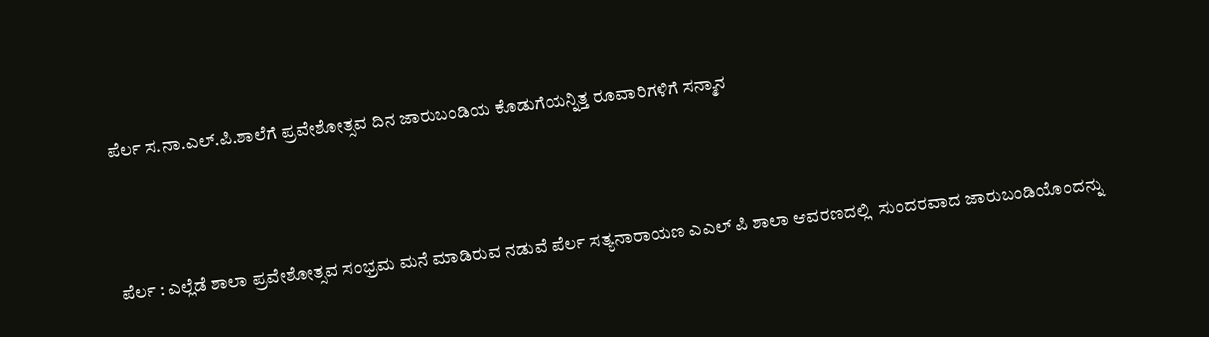ಪೆರ್ಲ ಸ.ನಾ‌.ಎಲ್.ಪಿ.ಶಾಲೆಗೆ ಪ್ರವೇಶೋತ್ಸವ ದಿನ ಜಾರುಬಂಡಿಯ ಕೊಡುಗೆಯನ್ನಿತ್ತ ರೂವಾರಿಗಳಿಗೆ ಸನ್ಮಾನ



ಪೆರ್ಲ : ಎಲ್ಲೆಡೆ ಶಾಲಾ ಪ್ರವೇಶೋತ್ಸವ ಸಂಭ್ರಮ ಮನೆ ಮಾಡಿರುವ ನಡುವೆ ಪೆರ್ಲ ಸತ್ಯನಾರಾಯಣ ಎಎಲ್ ಪಿ ಶಾಲಾ ಆವರಣದಲ್ಲಿ  ಸುಂದರವಾದ ಜಾರುಬಂಡಿಯೊಂದನ್ನು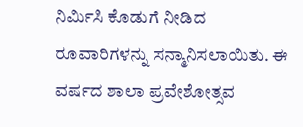ನಿರ್ಮಿಸಿ ಕೊಡುಗೆ ನೀಡಿದ  ರೂವಾರಿಗಳನ್ನು ಸನ್ಮಾನಿಸಲಾಯಿತು. ಈ ವರ್ಷದ ಶಾಲಾ ಪ್ರವೇಶೋತ್ಸವ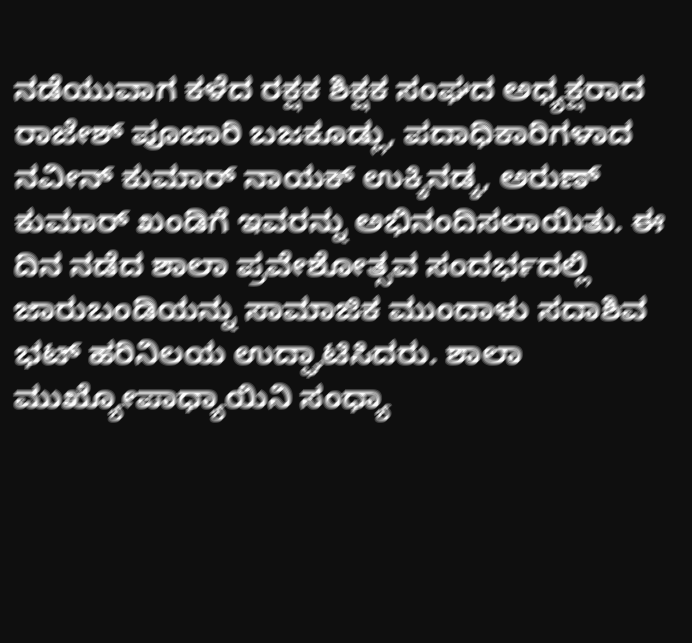ನಡೆಯುವಾಗ ಕಳೆದ ರಕ್ಷಕ ಶಿಕ್ಷಕ‌ ಸಂಘದ ಅಧ್ಯಕ್ಷರಾದ ರಾಜೇಶ್ ಪೂಜಾರಿ‌ ಬಜಕೂಡ್ಲು, ಪದಾಧಿಕಾರಿಗಳಾದ ನವೀನ್ ಕುಮಾರ್ ನಾಯಕ್ ಉಕ್ಕಿನಡ್ಕ, ಅರುಣ್ ಕುಮಾರ್ ಖಂಡಿಗೆ ಇವರನ್ನು‌ ಅಭಿನಂದಿಸಲಾಯಿತು. ಈ ದಿನ ನಡೆದ ಶಾಲಾ ಪ್ರವೇಶೋತ್ಸವ ಸಂದರ್ಭದಲ್ಲಿ ಜಾರುಬಂಡಿಯನ್ನು ಸಾಮಾಜಿಕ ಮುಂದಾಳು ಸದಾಶಿವ ಭಟ್ ಹರಿನಿಲಯ ಉದ್ಘಾಟಿಸಿದರು. ಶಾಲಾ ಮುಖ್ಯೋಪಾಧ್ಯಾಯಿನಿ ಸಂಧ್ಯಾ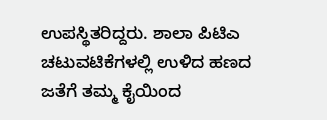ಉಪಸ್ಥಿತರಿದ್ದರು. ಶಾಲಾ ಪಿಟಿಎ ಚಟುವಟಿಕೆಗಳಲ್ಲಿ ಉಳಿದ ಹಣದ ಜತೆಗೆ ತಮ್ಮ ಕೈಯಿಂದ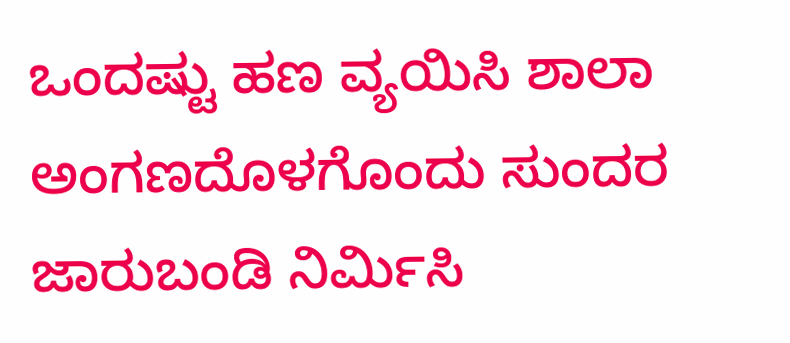ಒಂದಷ್ಟು ಹಣ ವ್ಯಯಿಸಿ ಶಾಲಾ ಅಂಗಣದೊಳಗೊಂದು ಸುಂದರ ಜಾರುಬಂಡಿ ನಿರ್ಮಿಸಿ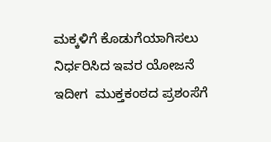ಮಕ್ಕಳಿಗೆ ಕೊಡುಗೆಯಾಗಿಸಲು ನಿರ್ಧರಿಸಿದ ಇವರ ಯೋಜನೆ ಇದೀಗ  ಮುಕ್ತಕಂಠದ ಪ್ರಶಂಸೆಗೆ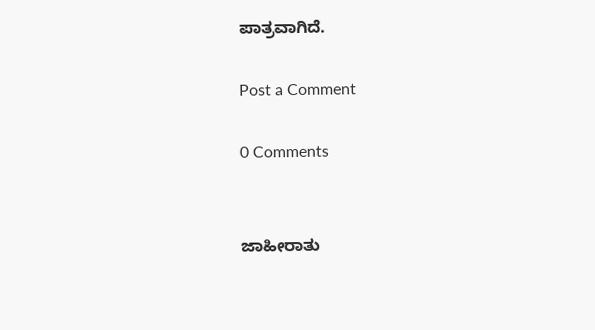ಪಾತ್ರವಾಗಿದೆ.

Post a Comment

0 Comments


ಜಾಹೀರಾತು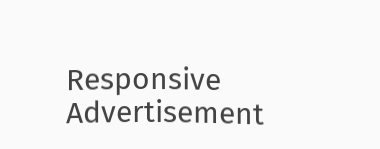Responsive Advertisement